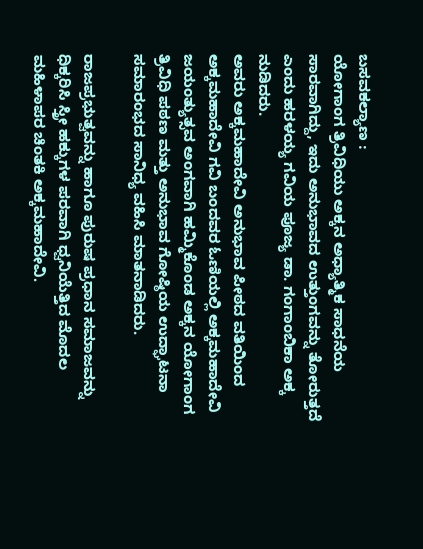ಬಸವಕಲ್ಯಾಣ :
ಯೋಗಾಂಗ ತ್ರಿವಿಧಿಯು ಅಕ್ಕನ ಅಧ್ಯಾತ್ಮಿಕ ಸಾಧನೆಯ ಸಾರವಾಗಿದ್ದು, ಇದು ಅನುಭಾವದ ಉತ್ತುಂಗವನ್ನು ತೋರುತ್ತದೆ ಎಂದು ಹರಳಯ್ಯ ಗವಿಯ ಪೂಜ್ಯ ಡಾ. ಗಂಗಾಂಬಿಕಾ ಅಕ್ಕ ನುಡಿದರು.
ಅವರು ಅಕ್ಕಮಹಾದೇವಿ ಅನುಭಾವ ಪೀಠದ ವತಿಯಿಂದ ಅಕ್ಕಮಹಾದೇವಿ ಗವಿ ಬಂದವರ ಓಣಿಯಲ್ಲಿ ಅಕ್ಕಮಹಾದೇವಿ ಜಯಂತ್ಯುತ್ಸವ ಅಂಗವಾಗಿ ಹಮ್ಮಿಕೊಂಡ ಅಕ್ಕನ ಯೋಗಾಂಗ ತ್ರಿವಿಧಿ ಪಠಣ ಮತ್ತು ಅನುಭಾವ ಗೋಷ್ಠಿಯ ಉದ್ಘಾಟನಾ ಸಮಾರಂಭದ ಸಾನಿಧ್ಯ ವಹಿಸಿ ಮಾತನಾಡಿದರು.

ರಾಜಪ್ರಭುತ್ವವನ್ನು ಹಾಗೂ ಪುರುಷ ಪ್ರಧಾನ ಸಮಾಜವನ್ನು ಧಿಕ್ಕರಿಸಿ ಸ್ತ್ರೀ ಹಕ್ಕುಗಳ ಪರವಾಗಿ ಧ್ವನಿಯೆತ್ತಿದ ಮೊದಲ ಮಹಿಳಾಪರ ಚಿಂತಕಿ ಅಕ್ಕಮಹಾದೇವಿ.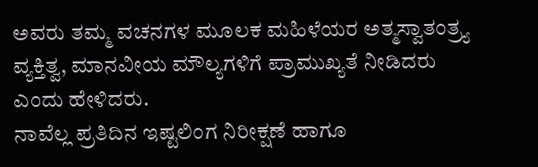ಅವರು ತಮ್ಮ ವಚನಗಳ ಮೂಲಕ ಮಹಿಳೆಯರ ಅತ್ಮಸ್ವಾತಂತ್ರ್ಯ ವ್ಯಕ್ತಿತ್ವ, ಮಾನವೀಯ ಮೌಲ್ಯಗಳಿಗೆ ಪ್ರಾಮುಖ್ಯತೆ ನೀಡಿದರು ಎಂದು ಹೇಳಿದರು.
ನಾವೆಲ್ಲ ಪ್ರತಿದಿನ ಇಷ್ಟಲಿಂಗ ನಿರೀಕ್ಷಣೆ ಹಾಗೂ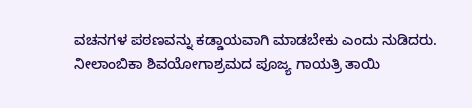ವಚನಗಳ ಪಠಣವನ್ನು ಕಡ್ಡಾಯವಾಗಿ ಮಾಡಬೇಕು ಎಂದು ನುಡಿದರು.
ನೀಲಾಂಬಿಕಾ ಶಿವಯೋಗಾಶ್ರಮದ ಪೂಜ್ಯ ಗಾಯತ್ರಿ ತಾಯಿ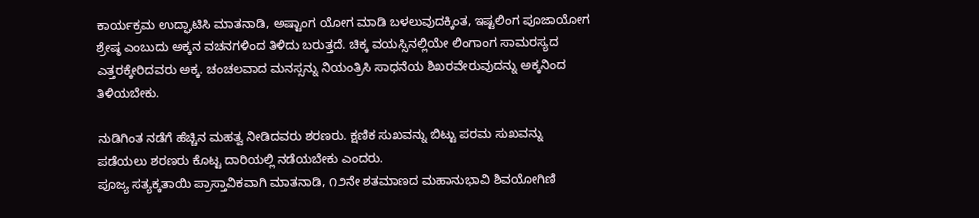ಕಾರ್ಯಕ್ರಮ ಉದ್ಘಾಟಿಸಿ ಮಾತನಾಡಿ, ಅಷ್ಟಾಂಗ ಯೋಗ ಮಾಡಿ ಬಳಲುವುದಕ್ಕಿಂತ, ಇಷ್ಟಲಿಂಗ ಪೂಜಾಯೋಗ ಶ್ರೇಷ್ಠ ಎಂಬುದು ಅಕ್ಕನ ವಚನಗಳಿಂದ ತಿಳಿದು ಬರುತ್ತದೆ. ಚಿಕ್ಕ ವಯಸ್ಸಿನಲ್ಲಿಯೇ ಲಿಂಗಾಂಗ ಸಾಮರಸ್ಯದ ಎತ್ತರಕ್ಕೇರಿದವರು ಅಕ್ಕ. ಚಂಚಲವಾದ ಮನಸ್ಸನ್ನು ನಿಯಂತ್ರಿಸಿ ಸಾಧನೆಯ ಶಿಖರವೇರುವುದನ್ನು ಅಕ್ಕನಿಂದ ತಿಳಿಯಬೇಕು.

ನುಡಿಗಿಂತ ನಡೆಗೆ ಹೆಚ್ಚಿನ ಮಹತ್ವ ನೀಡಿದವರು ಶರಣರು. ಕ್ಷಣಿಕ ಸುಖವನ್ನು ಬಿಟ್ಟು ಪರಮ ಸುಖವನ್ನು ಪಡೆಯಲು ಶರಣರು ಕೊಟ್ಟ ದಾರಿಯಲ್ಲಿ ನಡೆಯಬೇಕು ಎಂದರು.
ಪೂಜ್ಯ ಸತ್ಯಕ್ಕತಾಯಿ ಪ್ರಾಸ್ತಾವಿಕವಾಗಿ ಮಾತನಾಡಿ, ೧೨ನೇ ಶತಮಾಣದ ಮಹಾನುಭಾವಿ ಶಿವಯೋಗಿಣಿ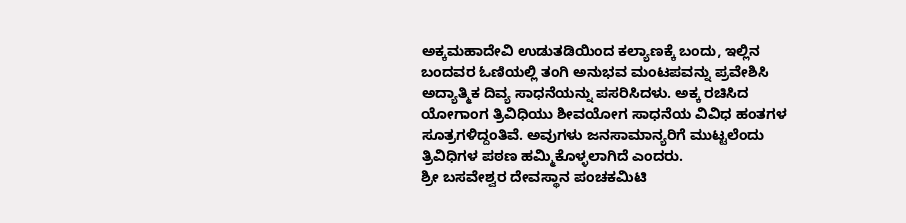ಅಕ್ಕಮಹಾದೇವಿ ಉಡುತಡಿಯಿಂದ ಕಲ್ಯಾಣಕ್ಕೆ ಬಂದು, ಇಲ್ಲಿನ ಬಂದವರ ಓಣಿಯಲ್ಲಿ ತಂಗಿ ಅನುಭವ ಮಂಟಪವನ್ನು ಪ್ರವೇಶಿಸಿ ಅದ್ಯಾತ್ಮಿಕ ದಿವ್ಯ ಸಾಧನೆಯನ್ನು ಪಸರಿಸಿದಳು. ಅಕ್ಕ ರಚಿಸಿದ ಯೋಗಾಂಗ ತ್ರಿವಿಧಿಯು ಶೀವಯೋಗ ಸಾಧನೆಯ ವಿವಿಧ ಹಂತಗಳ ಸೂತ್ರಗಳಿದ್ದಂತಿವೆ. ಅವುಗಳು ಜನಸಾಮಾನ್ಯರಿಗೆ ಮುಟ್ಟಲೆಂದು ತ್ರಿವಿಧಿಗಳ ಪಠಣ ಹಮ್ಮಿಕೊಳ್ಳಲಾಗಿದೆ ಎಂದರು.
ಶ್ರೀ ಬಸವೇಶ್ವರ ದೇವಸ್ಥಾನ ಪಂಚಕಮಿಟಿ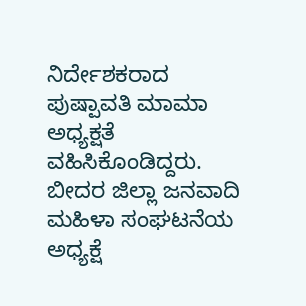ನಿರ್ದೇಶಕರಾದ ಪುಷ್ಪಾವತಿ ಮಾಮಾ ಅಧ್ಯಕ್ಷತೆ ವಹಿಸಿಕೊಂಡಿದ್ದರು. ಬೀದರ ಜಿಲ್ಲಾ ಜನವಾದಿ ಮಹಿಳಾ ಸಂಘಟನೆಯ ಅಧ್ಯಕ್ಷೆ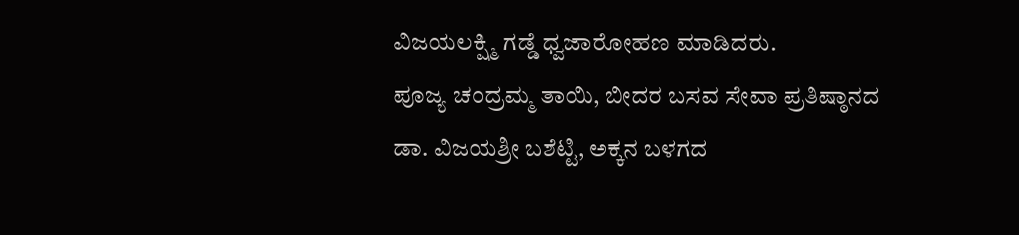ವಿಜಯಲಕ್ಷ್ಮಿ ಗಡ್ಡೆ ಧ್ವಜಾರೋಹಣ ಮಾಡಿದರು.
ಪೂಜ್ಯ ಚಂದ್ರಮ್ಮ ತಾಯಿ, ಬೀದರ ಬಸವ ಸೇವಾ ಪ್ರತಿಷ್ಠಾನದ ಡಾ. ವಿಜಯಶ್ರೀ ಬಶೆಟ್ಟಿ, ಅಕ್ಕನ ಬಳಗದ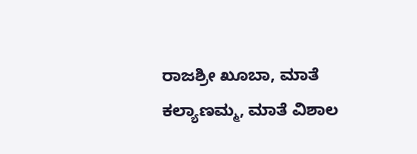ರಾಜಶ್ರೀ ಖೂಬಾ, ಮಾತೆ ಕಲ್ಯಾಣಮ್ಮ, ಮಾತೆ ವಿಶಾಲ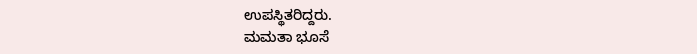ಉಪಸ್ಥಿತರಿದ್ದರು.
ಮಮತಾ ಭೂಸೆ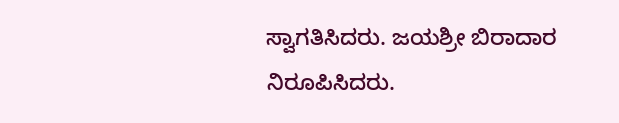ಸ್ವಾಗತಿಸಿದರು. ಜಯಶ್ರೀ ಬಿರಾದಾರ ನಿರೂಪಿಸಿದರು.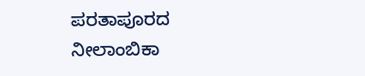ಪರತಾಪೂರದ ನೀಲಾಂಬಿಕಾ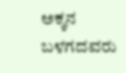ಅಕ್ಕನ ಬಳಗದವರು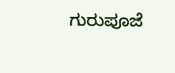ಗುರುಪೂಜೆ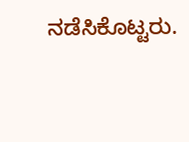ನಡೆಸಿಕೊಟ್ಟರು.